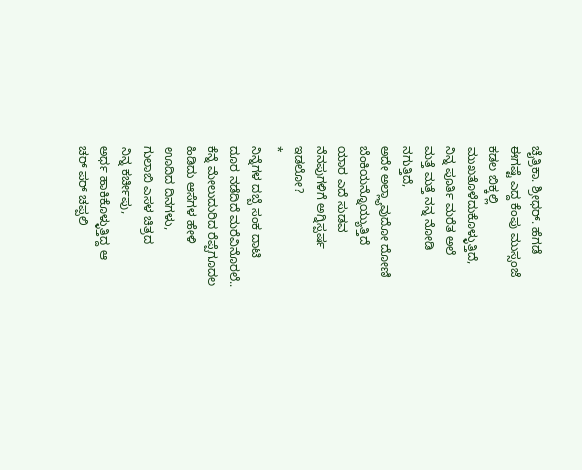ಚೈತ್ರಿಕಾ. ಶ್ರೀಧರ್. ಹೆಗಡೆ
ಈಗಷ್ಟೆ ಎದ್ದ ಕೆಂಪು ಮುಸ್ಸಂಜೆ
ಕಡಲ ಬಿಕ್ಕಲ್ಲಿ
ಮುಖತೊಳೆದುಕೊಳ್ಳುತ್ತಿದೆ,
ನಿನ್ನ ಪೂರ್ತಿ ಮರೆತ ಅಲೆ
ಮತ್ತೆ ಮತ್ತೆ ನನ್ನ ನೋಡಿ
ನಗುತ್ತಿದೆ,
ಅದೇ ಅಲ್ಲ್ಯಾವುದೋ ದೋಣಿ
ಬೆಂಕಿಯನ್ನೊಯ್ಯುತ್ತಿದೆ
ಯಾರ ಎದೆ ಸುಡವ
ನೆನಪುಗಳಿಗೆ ಅಗ್ನಿಸ್ಪರ್ಷ
ಇಡಲೋ?
*
ನಿನ್ನೆಗಳ ದಬ್ಬೆ ಸಂಕ ದಾಟಿ
ದೂರ ನಡೆದಿದೆ ಮರೆವಿನೊರಲೆ..
ಕೆನ್ನೆ ಮೇಲುದುರಿದ ರೆಪ್ಪೆಗೂದಲ
ಹಿಡಿದು ಆಸೆಗಳ ಹೇಳಿ
ಊದಿದ ದಿನಗಳು,
ಗುಲಾಬಿ ಎಸಳ ಚಿತ್ರದ
ನಿನ್ನ ಕರ್ಚೀಪು,
ಅರ್ಧ ಹಾಕಿಕೊಳ್ಳುತ್ತಿದ್ದ ಆ
ಚರ್ ಪರ್ ಚಪ್ಪಲಿ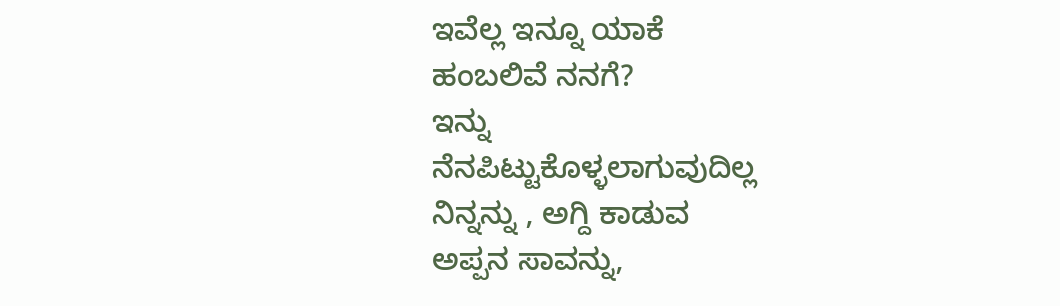ಇವೆಲ್ಲ ಇನ್ನೂ ಯಾಕೆ
ಹಂಬಲಿವೆ ನನಗೆ?
ಇನ್ನು
ನೆನಪಿಟ್ಟುಕೊಳ್ಳಲಾಗುವುದಿಲ್ಲ
ನಿನ್ನನ್ನು , ಅಗ್ದಿ ಕಾಡುವ
ಅಪ್ಪನ ಸಾವನ್ನು,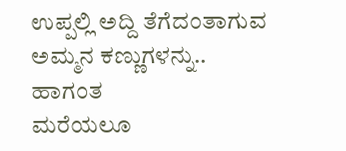ಉಪ್ಪಲ್ಲಿ ಅದ್ದಿ ತೆಗೆದಂತಾಗುವ
ಅಮ್ಮನ ಕಣ್ಣುಗಳನ್ನು..
ಹಾಗಂತ
ಮರೆಯಲೂ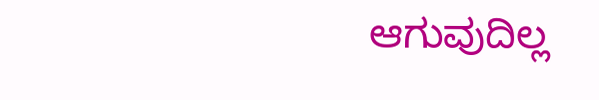ಆಗುವುದಿಲ್ಲ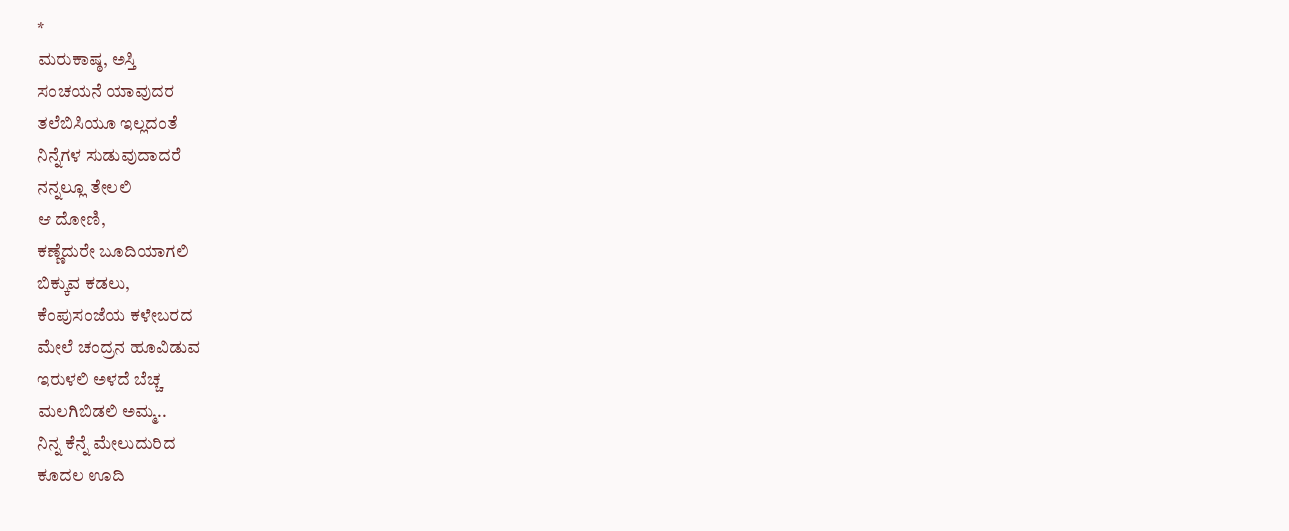*
ಮರುಕಾಷ್ಠ, ಅಸ್ತಿ
ಸಂಚಯನೆ ಯಾವುದರ
ತಲೆಬಿಸಿಯೂ ಇಲ್ಲದಂತೆ
ನಿನ್ನೆಗಳ ಸುಡುವುದಾದರೆ
ನನ್ನಲ್ಲೂ ತೇಲಲಿ
ಆ ದೋಣಿ,
ಕಣ್ಣೆದುರೇ ಬೂದಿಯಾಗಲಿ
ಬಿಕ್ಕುವ ಕಡಲು,
ಕೆಂಪುಸಂಜೆಯ ಕಳೇಬರದ
ಮೇಲೆ ಚಂದ್ರನ ಹೂವಿಡುವ
ಇರುಳಲಿ ಅಳದೆ ಬೆಚ್ಚ
ಮಲಗಿಬಿಡಲಿ ಅಮ್ಮ..
ನಿನ್ನ ಕೆನ್ನೆ ಮೇಲುದುರಿದ
ಕೂದಲ ಊದಿ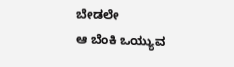ಬೇಡಲೇ
ಆ ಬೆಂಕಿ ಒಯ್ಯುವ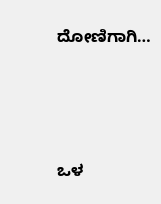ದೋಣಿಗಾಗಿ…





ಒಳ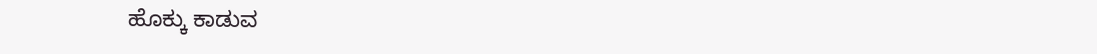ಹೊಕ್ಕು ಕಾಡುವ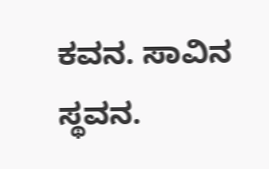ಕವನ. ಸಾವಿನ ಸ್ಥವನ.